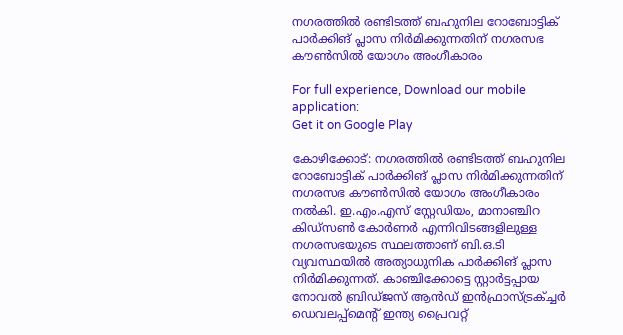നഗരത്തില്‍ രണ്ടിടത്ത് ബഹുനില റോബോട്ടിക് പാര്‍ക്കിങ് പ്ലാസ നിര്‍മിക്കുന്നതിന് നഗരസഭ കൗണ്‍സില്‍ യോഗം അംഗീകാരം

For full experience, Download our mobile application:
Get it on Google Play

കോഴിക്കോട്: നഗരത്തില്‍ രണ്ടിടത്ത് ബഹുനില റോബോട്ടിക് പാര്‍ക്കിങ് പ്ലാസ നിര്‍മിക്കുന്നതിന് നഗരസഭ കൗണ്‍സില്‍ യോഗം അംഗീകാരം നല്‍കി. ഇ.എം.എസ് സ്റ്റേഡിയം, മാനാഞ്ചിറ കിഡ്സണ്‍ കോര്‍ണര്‍ എന്നിവിടങ്ങളിലുള്ള നഗരസഭയുടെ സ്ഥലത്താണ് ബി.ഒ.ടി വ്യവസ്ഥയില്‍ അത്യാധുനിക പാര്‍ക്കിങ് പ്ലാസ നിര്‍മിക്കുന്നത്. കാഞ്ചിക്കോട്ടെ സ്റ്റാര്‍ട്ടപ്പായ നോവല്‍ ബ്രിഡ്ജസ് ആന്‍ഡ് ഇന്‍ഫ്രാസ്ട്രക്ച്ചര്‍ ഡെവലപ്പ്മെന്‍റ് ഇന്ത്യ പ്രൈവറ്റ്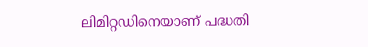ലിമിറ്റഡിനെയാണ് പദ്ധതി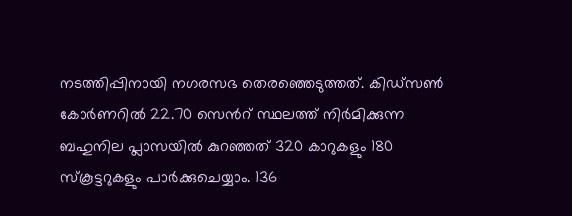നടത്തിപ്പിനായി നഗരസഭ തെരഞ്ഞെടുത്തത്. കിഡ്സണ്‍ കോര്‍ണറില്‍ 22.70 സെന്‍റ് സ്ഥലത്ത് നിര്‍മിക്കുന്ന ബഹുനില പ്ലാസയില്‍ കുറഞ്ഞത് 320 കാറുകളും 180 സ്കൂട്ടറുകളും പാര്‍ക്കുചെയ്യാം. 136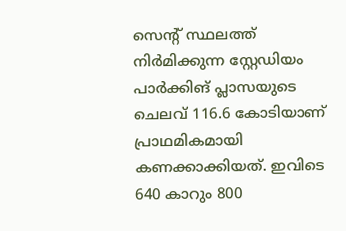സെന്‍റ് സ്ഥലത്ത് നിര്‍മിക്കുന്ന സ്റ്റേഡിയം പാര്‍ക്കിങ് പ്ലാസയുടെ ചെലവ് 116.6 കോടിയാണ് പ്രാഥമികമായി കണക്കാക്കിയത്. ഇവിടെ 640 കാറും 800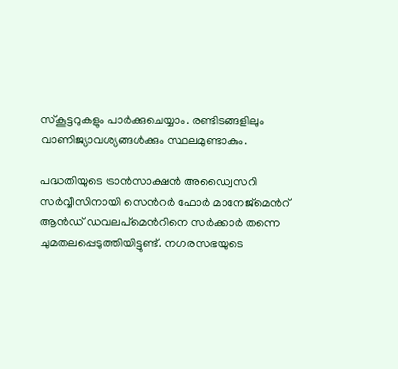സ്കൂട്ടറുകളും പാര്‍ക്കുചെയ്യാം. രണ്ടിടങ്ങളിലും വാണിജ്യാവശ്യങ്ങള്‍ക്കും സ്ഥലമുണ്ടാകും.

പദ്ധതിയുടെ ട്രാന്‍സാക്ഷന്‍ അഡ്വൈസറി സര്‍വ്വീസിനായി സെന്‍റര്‍ ഫോര്‍ മാനേജ്മെന്‍റ് ആന്‍ഡ് ഡവലപ്മെന്‍റിനെ സര്‍ക്കാര്‍ തന്നെ ചുമതലപ്പെടുത്തിയിട്ടുണ്ട്. നഗരസഭയുടെ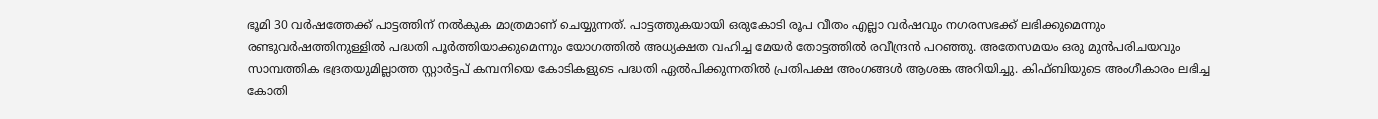ഭൂമി 30 വര്‍ഷത്തേക്ക് പാട്ടത്തിന് നല്‍കുക മാത്രമാണ് ചെയ്യുന്നത്. പാട്ടത്തുകയായി ഒരുകോടി രൂപ വീതം എല്ലാ വര്‍ഷവും നഗരസഭക്ക് ലഭിക്കുമെന്നും രണ്ടുവര്‍ഷത്തിനുള്ളില്‍ പദ്ധതി പൂര്‍ത്തിയാക്കുമെന്നും യോഗത്തില്‍ അധ്യക്ഷത വഹിച്ച മേയര്‍ തോട്ടത്തില്‍ രവീന്ദ്രന്‍ പറഞ്ഞു. അതേസമയം ഒരു മുന്‍പരിചയവും സാമ്പത്തിക ഭദ്രതയുമില്ലാത്ത സ്റ്റാര്‍ട്ടപ് കമ്പനിയെ കോടികളുടെ പദ്ധതി ഏല്‍പിക്കുന്നതില്‍ പ്രതിപക്ഷ അംഗങ്ങള്‍ ആശങ്ക അറിയിച്ചു. കിഫ്ബിയുടെ അംഗീകാരം ലഭിച്ച കോതി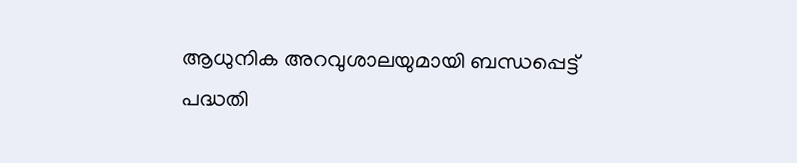ആധുനിക അറവുശാലയുമായി ബന്ധപ്പെട്ട് പദ്ധതി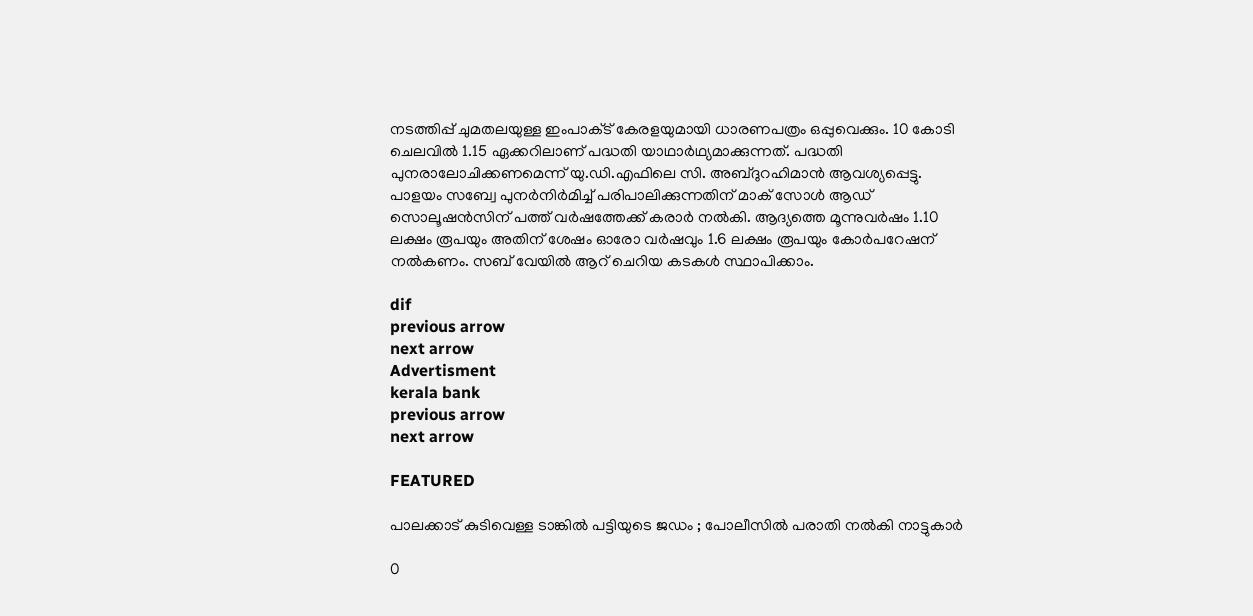നടത്തിപ്പ് ചുമതലയുള്ള ഇംപാക്‌ട് കേരളയുമായി ധാരണപത്രം ഒപ്പുവെക്കും. 10 കോടി ചെലവില്‍ 1.15 ഏക്കറിലാണ് പദ്ധതി യാഥാര്‍ഥ്യമാക്കുന്നത്. പദ്ധതി പുനരാലോചിക്കണമെന്ന് യു.ഡി.എഫിലെ സി. അബ്ദുറഹിമാന്‍ ആവശ്യപ്പെട്ടു. പാളയം സബ്വേ പുനര്‍നിര്‍മിച്ച്‌ പരിപാലിക്കുന്നതിന് മാക് സോള്‍ ആഡ് സൊലൂഷന്‍സിന് പത്ത് വര്‍ഷത്തേക്ക് കരാര്‍ നല്‍കി. ആദ്യത്തെ മൂന്നുവര്‍ഷം 1.10 ലക്ഷം രൂപയും അതിന് ശേഷം ഓരോ വര്‍ഷവും 1.6 ലക്ഷം രൂപയും കോര്‍പറേഷന് നല്‍കണം. സബ് വേയില്‍ ആറ് ചെറിയ കടകള്‍ സ്ഥാപിക്കാം.

dif
previous arrow
next arrow
Advertisment
kerala bank
previous arrow
next arrow

FEATURED

പാലക്കാട് കുടിവെള്ള ടാങ്കിൽ പട്ടിയുടെ ജഡം ; പോലീസിൽ പരാതി നൽകി നാട്ടുകാർ

0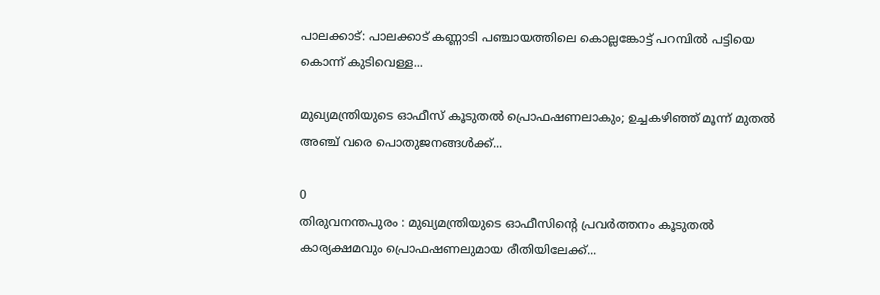പാലക്കാട്: പാലക്കാട് കണ്ണാടി പഞ്ചായത്തിലെ കൊല്ലങ്കോട്ട് പറമ്പിൽ പട്ടിയെ കൊന്ന് കുടിവെള്ള...

മുഖ്യമന്ത്രിയുടെ ഓഫീസ് കൂടുതൽ പ്രൊഫഷണലാകും; ഉച്ചകഴിഞ്ഞ് മൂന്ന് മുതൽ അഞ്ച് വരെ പൊതുജനങ്ങൾക്ക്...

0
തിരുവനന്തപുരം : മുഖ്യമന്ത്രിയുടെ ഓഫീസിന്റെ പ്രവർത്തനം കൂടുതൽ കാര്യക്ഷമവും പ്രൊഫഷണലുമായ രീതിയിലേക്ക്...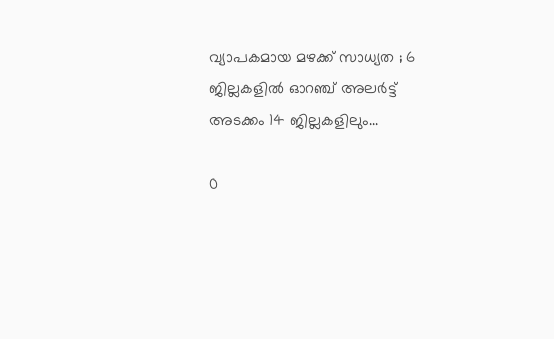വ്യാപകമായ മഴക്ക് സാധ്യത ; 6 ജില്ലകളിൽ ഓറഞ്ച് അലർട്ട് അടക്കം 14 ജില്ലകളിലും...

0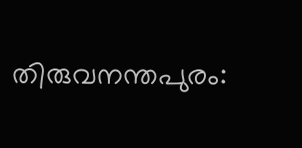തിരുവനന്തപുരം: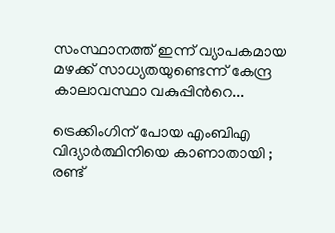സംസ്ഥാനത്ത് ഇന്ന് വ്യാപകമായ മഴക്ക് സാധ്യതയുണ്ടെന്ന് കേന്ദ്ര കാലാവസ്ഥാ വകുപ്പിന്‍റെ...

ട്രെക്കിംഗിന് പോയ എംബിഎ വിദ്യാർത്ഥിനിയെ കാണാതായി ; രണ്ട്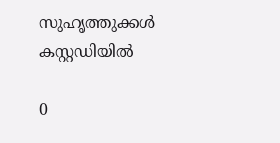സുഹൃത്തുക്കൾ കസ്റ്റഡിയിൽ

0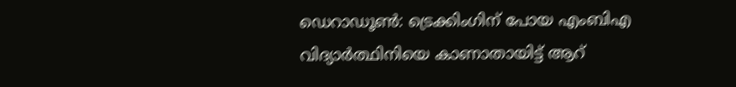ഡെറാഡൂണ്‍: ട്രെക്കിംഗിന് പോയ എംബിഎ വിദ്യാർത്ഥിനിയെ കാണാതായിട്ട് ആറ്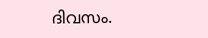ദിവസം.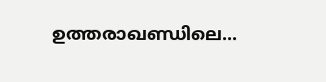ഉത്തരാഖണ്ഡിലെ...